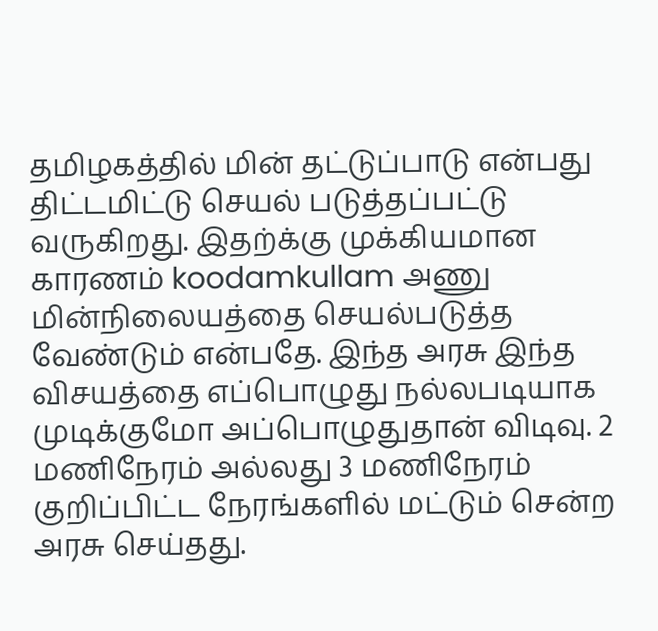தமிழகத்தில் மின் தட்டுப்பாடு என்பது திட்டமிட்டு செயல் படுத்தப்பட்டு வருகிறது. இதற்க்கு முக்கியமான காரணம் koodamkullam அணு மின்நிலையத்தை செயல்படுத்த வேண்டும் என்பதே. இந்த அரசு இந்த விசயத்தை எப்பொழுது நல்லபடியாக முடிக்குமோ அப்பொழுதுதான் விடிவு. 2 மணிநேரம் அல்லது 3 மணிநேரம் குறிப்பிட்ட நேரங்களில் மட்டும் சென்ற அரசு செய்தது.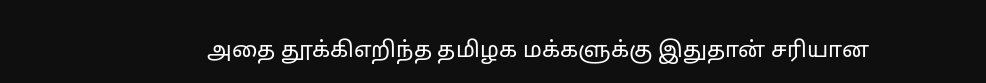அதை தூக்கிஎறிந்த தமிழக மக்களுக்கு இதுதான் சரியான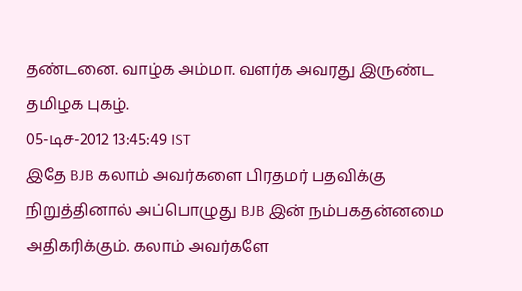தண்டனை. வாழ்க அம்மா. வளர்க அவரது இருண்ட தமிழக புகழ்.
05-டிச-2012 13:45:49 IST
இதே BJB கலாம் அவர்களை பிரதமர் பதவிக்கு நிறுத்தினால் அப்பொழுது BJB இன் நம்பகதன்னமை அதிகரிக்கும். கலாம் அவர்களே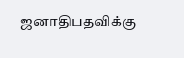ஜனாதிபதவிக்கு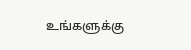உங்களுக்கு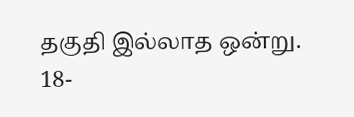தகுதி இல்லாத ஒன்று.
18-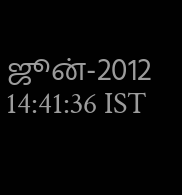ஜூன்-2012 14:41:36 IST